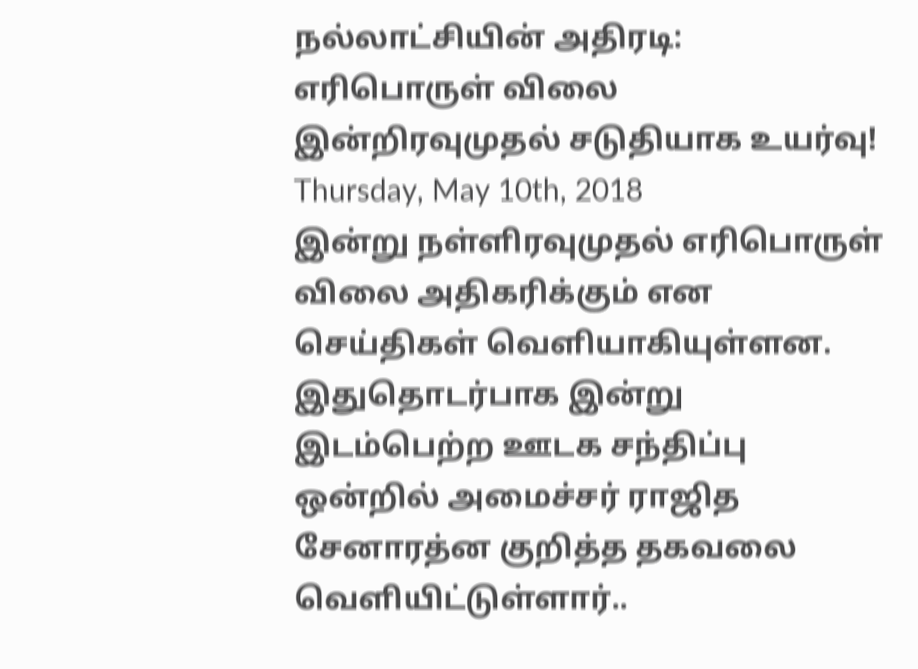நல்லாட்சியின் அதிரடி: எரிபொருள் விலை இன்றிரவுமுதல் சடுதியாக உயர்வு!
Thursday, May 10th, 2018
இன்று நள்ளிரவுமுதல் எரிபொருள் விலை அதிகரிக்கும் என செய்திகள் வெளியாகியுள்ளன. இதுதொடர்பாக இன்று இடம்பெற்ற ஊடக சந்திப்பு ஒன்றில் அமைச்சர் ராஜித சேனாரத்ன குறித்த தகவலை வெளியிட்டுள்ளார்..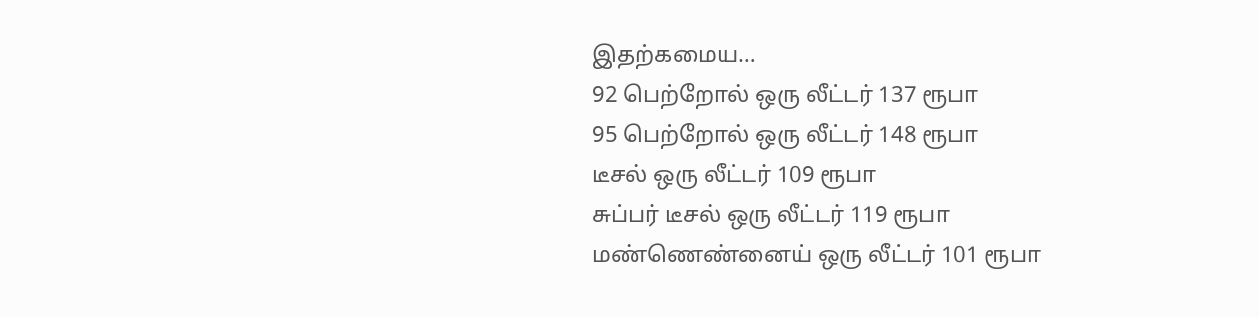இதற்கமைய…
92 பெற்றோல் ஒரு லீட்டர் 137 ரூபா
95 பெற்றோல் ஒரு லீட்டர் 148 ரூபா
டீசல் ஒரு லீட்டர் 109 ரூபா
சுப்பர் டீசல் ஒரு லீட்டர் 119 ரூபா
மண்ணெண்னைய் ஒரு லீட்டர் 101 ரூபா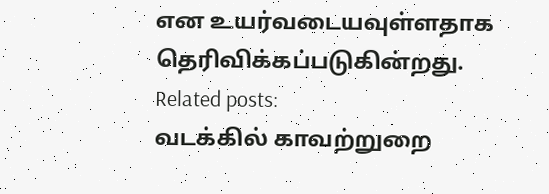என உயர்வடையவுள்ளதாக தெரிவிக்கப்படுகின்றது.
Related posts:
வடக்கில் காவற்றுறை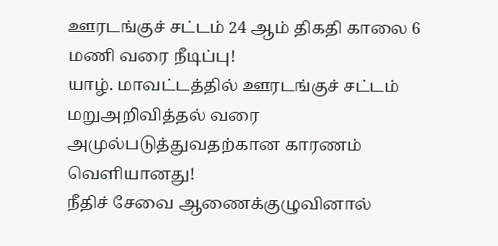ஊரடங்குச் சட்டம் 24 ஆம் திகதி காலை 6 மணி வரை நீடிப்பு!
யாழ். மாவட்டத்தில் ஊரடங்குச் சட்டம் மறுஅறிவித்தல் வரை அமுல்படுத்துவதற்கான காரணம் வெளியானது!
நீதிச் சேவை ஆணைக்குழுவினால்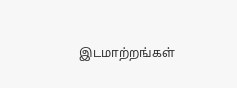இடமாற்றங்கள்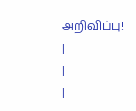அறிவிப்பு!
|
|
|